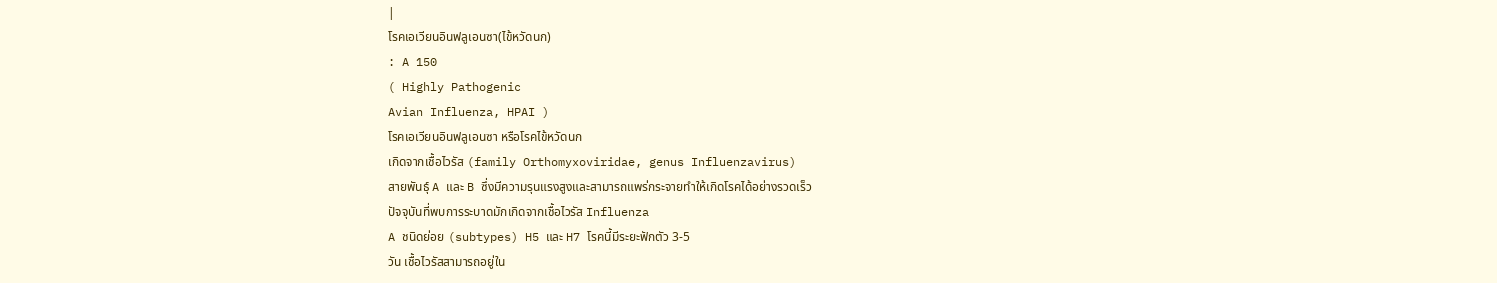|
โรคเอเวียนอินฟลูเอนซา(ไข้หวัดนก)
: A 150
( Highly Pathogenic
Avian Influenza, HPAI )
โรคเอเวียนอินฟลูเอนซา หรือโรคไข้หวัดนก
เกิดจากเชื้อไวรัส (family Orthomyxoviridae, genus Influenzavirus)
สายพันธุ์ A และ B ซึ่งมีความรุนแรงสูงและสามารถแพร่กระจายทำให้เกิดโรคได้อย่างรวดเร็ว
ปัจจุบันที่พบการระบาดมักเกิดจากเชื้อไวรัส Influenza
A ชนิดย่อย (subtypes) H5 และ H7 โรคนี้มีระยะฟักตัว 3-5
วัน เชื้อไวรัสสามารถอยู่ใน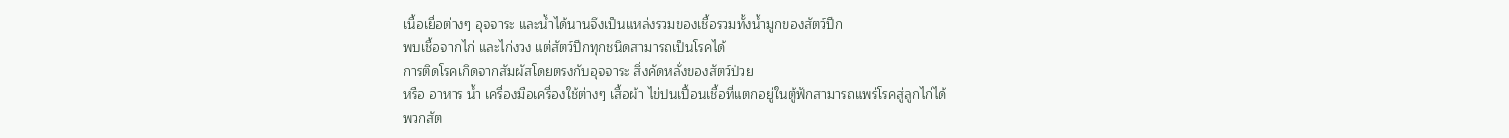เนื้อเยื่อต่างๆ อุจจาระ และน้ำได้นานจึงเป็นแหล่งรวมของเชื้อรวมทั้งน้ำมูกของสัตว์ปีก
พบเชื้อจากไก่ และไก่งวง แต่สัตว์ปีกทุกชนิดสามารถเป็นโรคได้
การติดโรคเกิดจากสัมผัสโดยตรงกับอุจจาระ สิ่งคัดหลั่งของสัตว์ป่วย
หรือ อาหาร น้ำ เครื่องมือเครื่องใช้ต่างๆ เสื้อผ้า ไข่ปนเปื้อนเชื้อที่แตกอยู่ในตู้ฟักสามารถแพร่โรคสู่ลูกไก่ได้
พวกสัต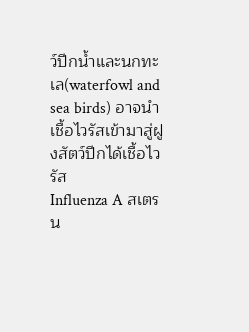ว์ปีกน้ำและนกทะเล(waterfowl and sea birds) อาจนำเชื้อไวรัสเข้ามาสู่ฝูงสัตว์ปีกได้เชื้อไวรัส
Influenza A สเตรน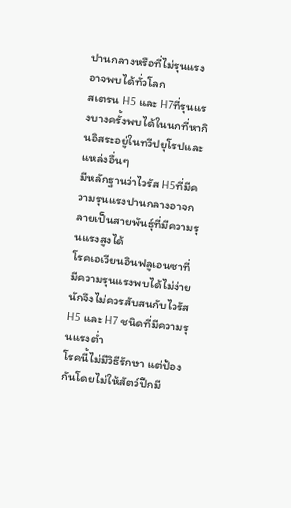ปานกลางหรือที่ไม่รุนแรงอาจพบได้ทั่วโลก
สเตรน H5 และ H7ที่รุนแรงบางครั้งพบได้ในนกที่หากินอิสระอยู่ในทวีปยุโรปและแหล่งอื่นๆ
มีหลักฐานว่าไวรัส H5ที่มีความรุนแรงปานกลางอาจกลายเป็นสายพันธุ์ที่มีความรุนแรงสูงได้
โรคเอเวียนอินฟลูเอนซาที่มีความรุนแรงพบได้ไม่ง่ายนักจึงไม่ควรสับสนกับไวรัส
H5 และ H7 ชนิดที่มีความรุนแรงต่ำ
โรคนี้ไม่มีวิธีรักษา แต่ป้องกันโดยไม่ให้สัตว์ปีกมี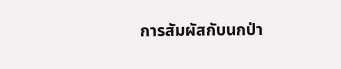การสัมผัสกับนกป่า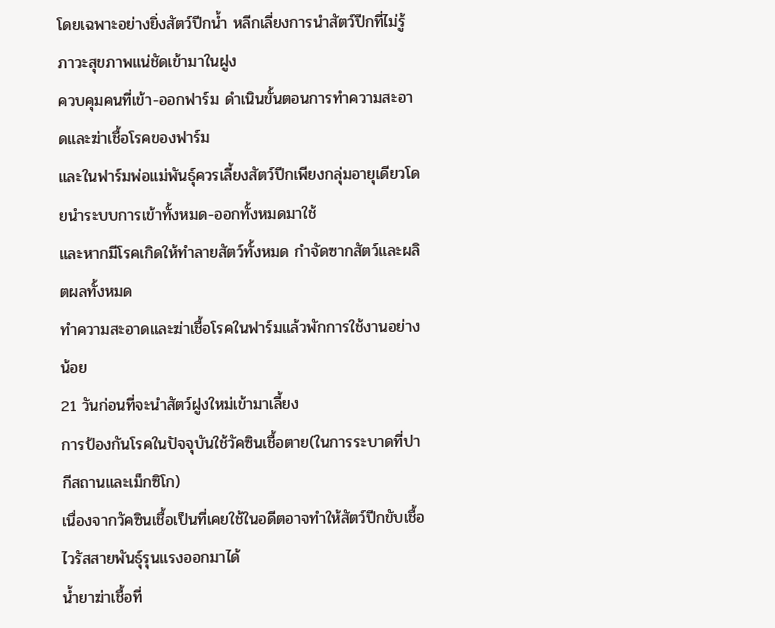โดยเฉพาะอย่างยิ่งสัตว์ปีกน้ำ หลีกเลี่ยงการนำสัตว์ปีกที่ไม่รู้ภาวะสุขภาพแน่ชัดเข้ามาในฝูง
ควบคุมคนที่เข้า-ออกฟาร์ม ดำเนินขั้นตอนการทำความสะอาดและฆ่าเชื้อโรคของฟาร์ม
และในฟาร์มพ่อแม่พันธุ์ควรเลี้ยงสัตว์ปีกเพียงกลุ่มอายุเดียวโดยนำระบบการเข้าทั้งหมด-ออกทั้งหมดมาใช้
และหากมีโรคเกิดให้ทำลายสัตว์ทั้งหมด กำจัดซากสัตว์และผลิตผลทั้งหมด
ทำความสะอาดและฆ่าเชื้อโรคในฟาร์มแล้วพักการใช้งานอย่างน้อย
21 วันก่อนที่จะนำสัตว์ฝูงใหม่เข้ามาเลี้ยง
การป้องกันโรคในปัจจุบันใช้วัคซินเชื้อตาย(ในการระบาดที่ปากีสถานและเม็กซิโก)
เนื่องจากวัคซินเชื้อเป็นที่เคยใช้ในอดีตอาจทำให้สัตว์ปีกขับเชื้อไวรัสสายพันธุ์รุนแรงออกมาได้
น้ำยาฆ่าเชื้อที่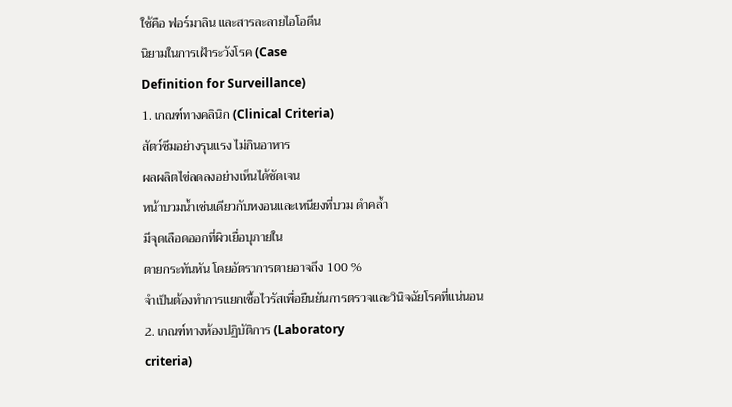ใช้คือ ฟอร์มาลิน และสารละลายไอโอดีน
นิยามในการเฝ้าระวังโรค (Case
Definition for Surveillance)
1. เกณฑ์ทางคลินิก (Clinical Criteria)
สัตว์ซึมอย่างรุนแรง ไม่กินอาหาร
ผลผลิตไข่ลดลงอย่างเห็นได้ชัดเจน
หน้าบวมน้ำเช่นเดียวกับหงอนและเหนียงที่บวม ดำคล้ำ
มีจุดเลือดออกที่ผิวเยื่อบุภายใน
ตายกระทันหัน โดยอัตราการตายอาจถึง 100 %
จำเป็นต้องทำการแยกเชื้อไวรัสเพื่อยืนยันการตรวจและวินิจฉัยโรคที่แน่นอน
2. เกณฑ์ทางห้องปฏิบัติการ (Laboratory
criteria)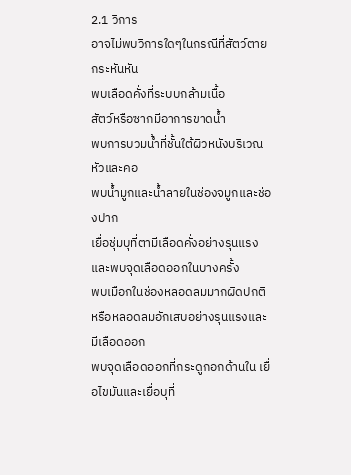2.1 วิการ
อาจไม่พบวิการใดๆในกรณีที่สัตว์ตายกระหันหัน
พบเลือดคั่งที่ระบบกล้ามเนื้อ
สัตว์หรือซากมีอาการขาดน้ำ
พบการบวมน้ำที่ชั้นใต้ผิวหนังบริเวณหัวและคอ
พบน้ำมูกและน้ำลายในช่องจมูกและช่องปาก
เยื่อชุ่มบุที่ตามีเลือดคั่งอย่างรุนแรง และพบจุดเลือดออกในบางครั้ง
พบเมือกในช่องหลอดลมมากผิดปกติ หรือหลอดลมอักเสบอย่างรุนแรงและมีเลือดออก
พบจุดเลือดออกที่กระดูกอกด้านใน เยื่อไขมันและเยื่อบุที่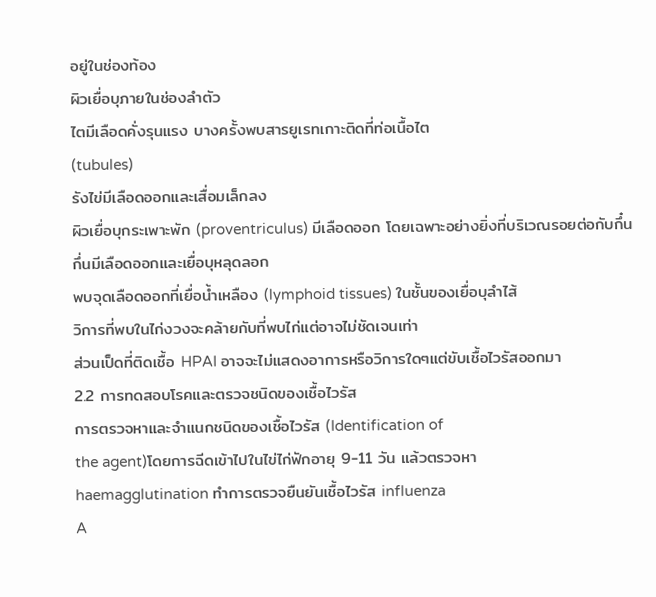อยู่ในช่องท้อง
ผิวเยื่อบุภายในช่องลำตัว
ไตมีเลือดคั่งรุนแรง บางครั้งพบสารยูเรทเกาะติดที่ท่อเนื้อไต
(tubules)
รังไข่มีเลือดออกและเสื่อมเล็กลง
ผิวเยื่อบุกระเพาะพัก (proventriculus) มีเลือดออก โดยเฉพาะอย่างยิ่งที่บริเวณรอยต่อกับกึ๋น
กึ่นมีเลือดออกและเยื่อบุหลุดลอก
พบจุดเลือดออกที่เยื่อน้ำเหลือง (lymphoid tissues) ในชั้นของเยื่อบุลำไส้
วิการที่พบในไก่งวงจะคล้ายกับที่พบไก่แต่อาจไม่ชัดเจนเท่า
ส่วนเป็ดที่ติดเชื้อ HPAI อาจจะไม่แสดงอาการหรือวิการใดๆแต่ขับเชื้อไวรัสออกมา
2.2 การทดสอบโรคและตรวจชนิดของเชื้อไวรัส
การตรวจหาและจำแนกชนิดของเชื้อไวรัส (Identification of
the agent)โดยการฉีดเข้าไปในไข่ไก่ฟักอายุ 9-11 วัน แล้วตรวจหา
haemagglutination ทำการตรวจยืนยันเชื้อไวรัส influenza
A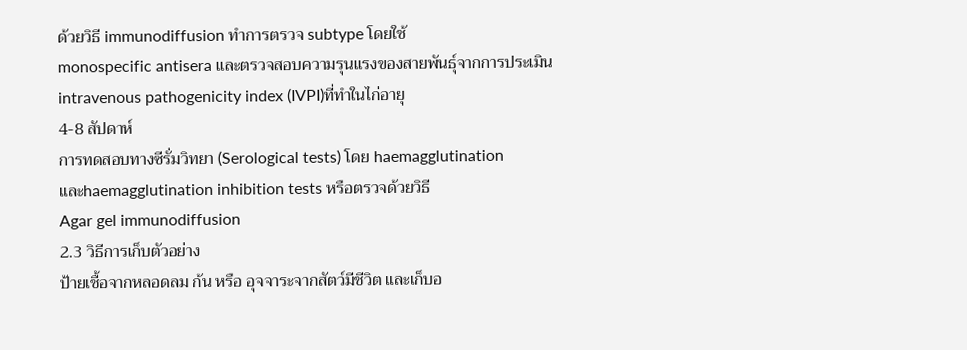ด้วยวิธี immunodiffusion ทำการตรวจ subtype โดยใช้
monospecific antisera และตรวจสอบความรุนแรงของสายพันธุ์จากการประเมิน
intravenous pathogenicity index (IVPI)ที่ทำในไก่อายุ
4-8 สัปดาห์
การทดสอบทางซีรั่มวิทยา (Serological tests) โดย haemagglutination
และhaemagglutination inhibition tests หรือตรวจด้วยวิธี
Agar gel immunodiffusion
2.3 วิธีการเก็บตัวอย่าง
ป้ายเชื้อจากหลอดลม ก้น หรือ อุจจาระจากสัตว์มีชีวิต และเก็บอ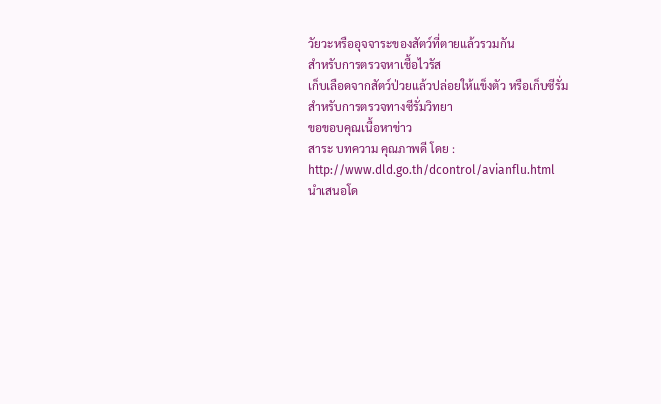วัยวะหรืออุจจาระของสัตว์ที่ตายแล้วรวมกัน
สำหรับการตรวจหาเชื้อไวรัส
เก็บเลือดจากสัตว์ป่วยแล้วปล่อยให้แข็งตัว หรือเก็บซีรั่ม
สำหรับการตรวจทางซีรั่มวิทยา
ขอขอบคุณเนื้อหาข่าว
สาระ บทความ คุณภาพดี โดย : http://www.dld.go.th/dcontrol/avianflu.html
นำเสนอโด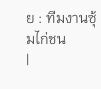ย : ทีมงานซุ้มไก่ชน
|